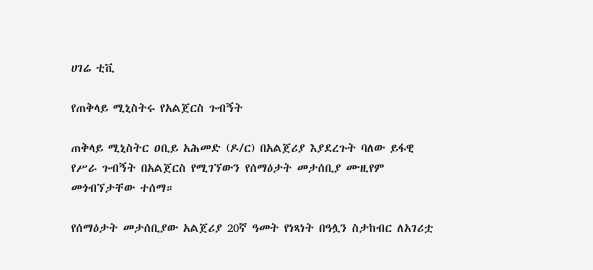ሀገሬ ቲቪ

የጠቅላይ ሚኒስትሩ የአልጀርስ ጉብኝት

ጠቅላይ ሚኒስትር ዐቢይ አሕመድ (ዶ/ር) በአልጀሪያ እያደረጉት ባለው ይፋዊ የሥራ ጉብኝት በአልጀርስ የሚገኘውን የሰማዕታት መታሰቢያ ሙዚየም መጎብኘታቸው ተሰማ።

የሰማዕታት መታሰቢያው አልጀሪያ 20ኛ ዓመት የነጻነት በዓሏን ስታከብር ለአገሪቷ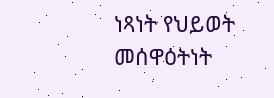ነጻነት የህይወት መሰዋዕትነት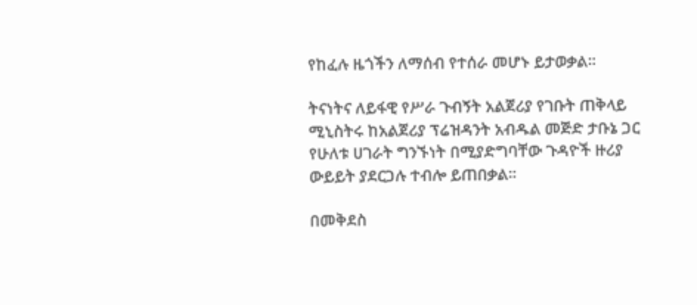የከፈሉ ዜጎችን ለማሰብ የተሰራ መሆኑ ይታወቃል።

ትናነትና ለይፋዊ የሥራ ጉብኝት አልጀሪያ የገቡት ጠቅላይ ሚኒስትሩ ከአልጀሪያ ፕሬዝዳንት አብዱል መጅድ ታቡኔ ጋር የሁለቱ ሀገራት ግንኙነት በሚያድግባቸው ጉዳዮች ዙሪያ ውይይት ያደርጋሉ ተብሎ ይጠበቃል።

በመቅደስ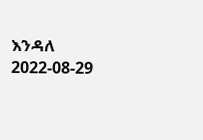እንዳለ
2022-08-29